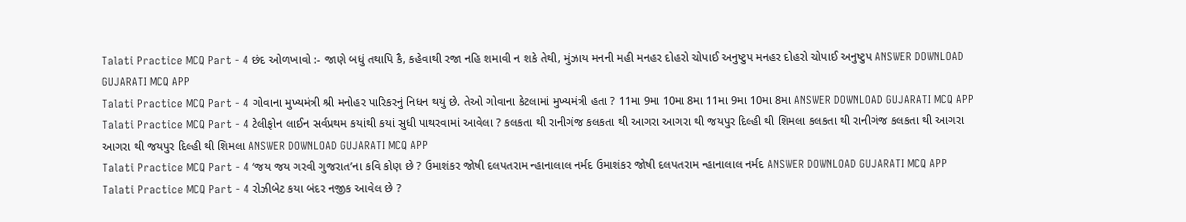Talati Practice MCQ Part - 4 છંદ ઓળખાવો :- જાણે બધું તથાપિ કૈ, કહેવાથી રજા નહિ શમાવી ન શકે તેથી, મુંઝાય મનની મહી મનહર દોહરો ચોપાઈ અનુષ્ટુપ મનહર દોહરો ચોપાઈ અનુષ્ટુપ ANSWER DOWNLOAD GUJARATI MCQ APP
Talati Practice MCQ Part - 4 ગોવાના મુખ્યમંત્રી શ્રી મનોહર પારિકરનું નિધન થયું છે. તેઓ ગોવાના કેટલામાં મુખ્યમંત્રી હતા ? 11મા 9મા 10મા 8મા 11મા 9મા 10મા 8મા ANSWER DOWNLOAD GUJARATI MCQ APP
Talati Practice MCQ Part - 4 ટેલીફોન લાઈન સર્વપ્રથમ કયાંથી કયાં સુધી પાથરવામાં આવેલા ? કલકતા થી રાનીગંજ કલકતા થી આગરા આગરા થી જયપુર દિલ્હી થી શિમલા કલકતા થી રાનીગંજ કલકતા થી આગરા આગરા થી જયપુર દિલ્હી થી શિમલા ANSWER DOWNLOAD GUJARATI MCQ APP
Talati Practice MCQ Part - 4 ‘જય જય ગરવી ગુજરાત’ના કવિ કોણ છે ? ઉમાશંકર જોષી દલપતરામ ન્હાનાલાલ નર્મદ ઉમાશંકર જોષી દલપતરામ ન્હાનાલાલ નર્મદ ANSWER DOWNLOAD GUJARATI MCQ APP
Talati Practice MCQ Part - 4 રોઝીબેટ કયા બંદર નજીક આવેલ છે ?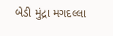બેડી મુંદ્રા મગદલ્લા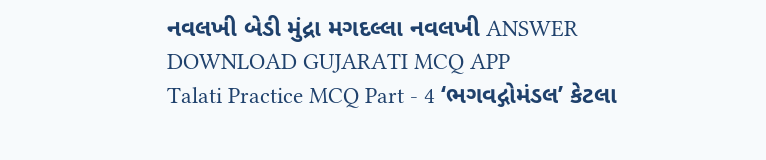નવલખી બેડી મુંદ્રા મગદલ્લા નવલખી ANSWER DOWNLOAD GUJARATI MCQ APP
Talati Practice MCQ Part - 4 ‘ભગવદ્ગોમંડલ’ કેટલા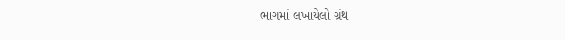ભાગમાં લખાયેલો ગ્રંથ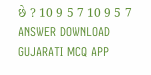છે ? 10 9 5 7 10 9 5 7 ANSWER DOWNLOAD GUJARATI MCQ APP